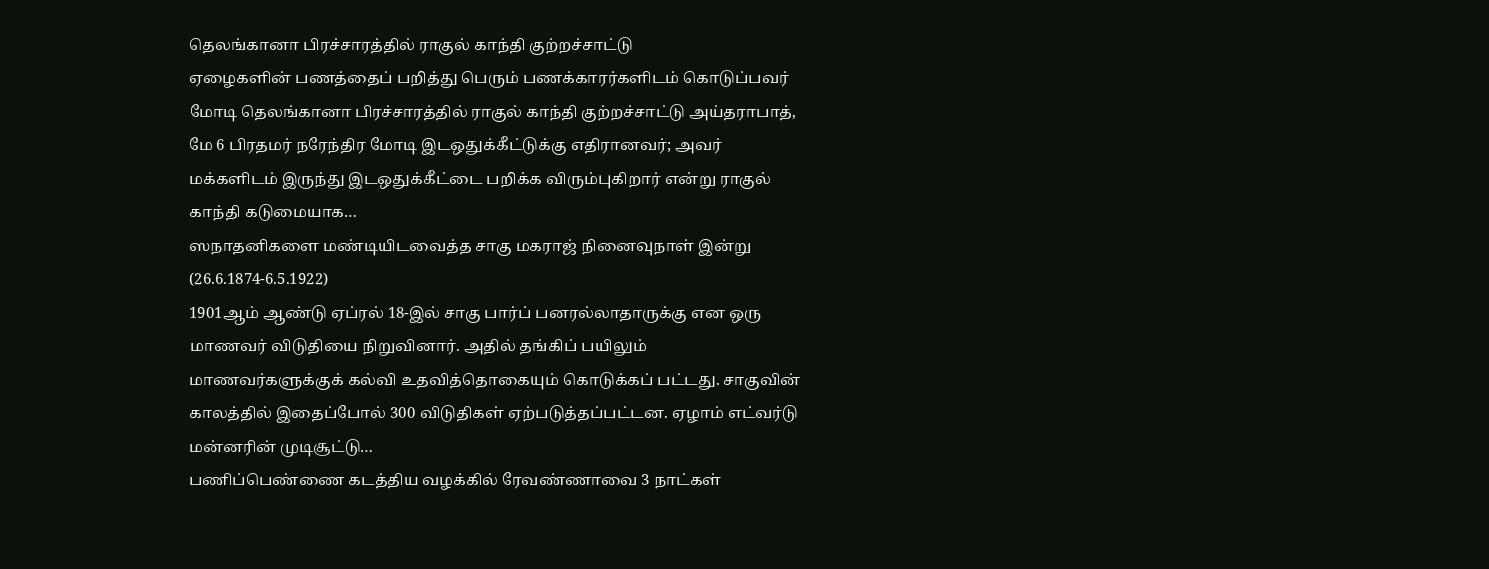தெலங்கானா பிரச்சாரத்தில் ராகுல் காந்தி குற்றச்சாட்டு
ஏழைகளின் பணத்தைப் பறித்து பெரும் பணக்காரர்களிடம் கொடுப்பவர் மோடி தெலங்கானா பிரச்சாரத்தில் ராகுல் காந்தி குற்றச்சாட்டு அய்தராபாத், மே 6 பிரதமர் நரேந்திர மோடி இடஒதுக்கீட்டுக்கு எதிரானவர்; அவர் மக்களிடம் இருந்து இடஒதுக்கீட்டை பறிக்க விரும்புகிறார் என்று ராகுல் காந்தி கடுமையாக…
ஸநாதனிகளை மண்டியிடவைத்த சாகு மகராஜ் நினைவுநாள் இன்று (26.6.1874-6.5.1922)
1901ஆம் ஆண்டு ஏப்ரல் 18-இல் சாகு பார்ப் பனரல்லாதாருக்கு என ஒரு மாணவர் விடுதியை நிறுவினார். அதில் தங்கிப் பயிலும் மாணவர்களுக்குக் கல்வி உதவித்தொகையும் கொடுக்கப் பட்டது. சாகுவின் காலத்தில் இதைப்போல் 300 விடுதிகள் ஏற்படுத்தப்பட்டன. ஏழாம் எட்வர்டு மன்னரின் முடிசூட்டு…
பணிப்பெண்ணை கடத்திய வழக்கில் ரேவண்ணாவை 3 நாட்கள்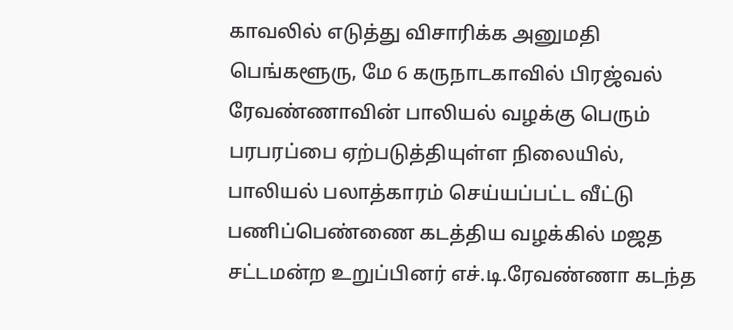காவலில் எடுத்து விசாரிக்க அனுமதி
பெங்களூரு, மே 6 கருநாடகாவில் பிரஜ்வல் ரேவண்ணாவின் பாலியல் வழக்கு பெரும் பரபரப்பை ஏற்படுத்தியுள்ள நிலையில், பாலியல் பலாத்காரம் செய்யப்பட்ட வீட்டு பணிப்பெண்ணை கடத்திய வழக்கில் மஜத சட்டமன்ற உறுப்பினர் எச்.டி.ரேவண்ணா கடந்த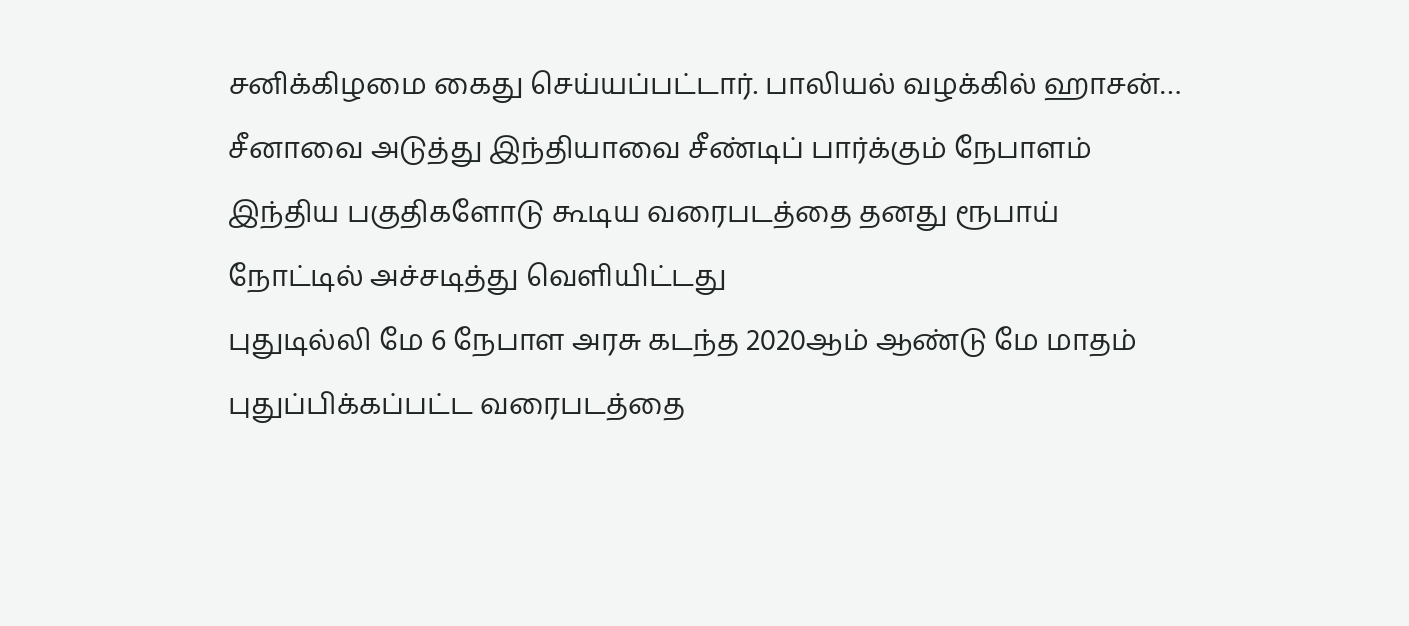சனிக்கிழமை கைது செய்யப்பட்டார். பாலியல் வழக்கில் ஹாசன்…
சீனாவை அடுத்து இந்தியாவை சீண்டிப் பார்க்கும் நேபாளம் இந்திய பகுதிகளோடு கூடிய வரைபடத்தை தனது ரூபாய் நோட்டில் அச்சடித்து வெளியிட்டது
புதுடில்லி மே 6 நேபாள அரசு கடந்த 2020ஆம் ஆண்டு மே மாதம் புதுப்பிக்கப்பட்ட வரைபடத்தை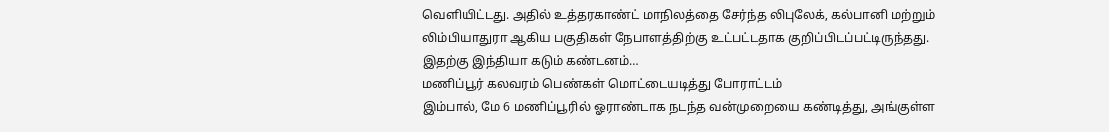வெளியிட்டது. அதில் உத்தரகாண்ட் மாநிலத்தை சேர்ந்த லிபுலேக், கல்பானி மற்றும் லிம்பியாதுரா ஆகிய பகுதிகள் நேபாளத்திற்கு உட்பட்டதாக குறிப்பிடப்பட்டிருந்தது. இதற்கு இந்தியா கடும் கண்டனம்…
மணிப்பூர் கலவரம் பெண்கள் மொட்டையடித்து போராட்டம்
இம்பால், மே 6 மணிப்பூரில் ஓராண்டாக நடந்த வன்முறையை கண்டித்து, அங்குள்ள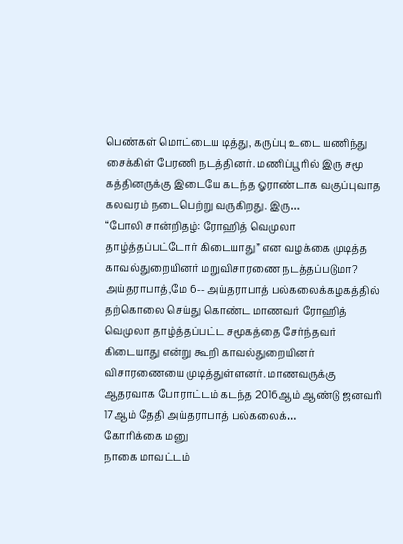பெண்கள் மொட்டைய டித்து, கருப்பு உடை யணிந்து சைக்கிள் பேரணி நடத்தினர். மணிப்பூரில் இரு சமூ கத்தினருக்கு இடையே கடந்த ஓராண்டாக வகுப்புவாத கலவரம் நடைபெற்று வருகிறது. இரு…
“போலி சான்றிதழ்: ரோஹித் வெமுலா தாழ்த்தப்பட்டோர் கிடையாது” என வழக்கை முடித்த காவல்துறையினர் மறுவிசாரணை நடத்தப்படுமா?
அய்தராபாத்,மே 6-- அய்தராபாத் பல்கலைக்கழகத்தில் தற்கொலை செய்து கொண்ட மாணவர் ரோஹித் வெமுலா தாழ்த்தப்பட்ட சமூகத்தை சேர்ந்தவர் கிடையாது என்று கூறி காவல்துறையினர் விசாரணையை முடித்துள்ளனர். மாணவருக்கு ஆதரவாக போராட்டம் கடந்த 2016ஆம் ஆண்டு ஜனவரி 17ஆம் தேதி அய்தராபாத் பல்கலைக்…
கோரிக்கை மனு
நாகை மாவட்டம்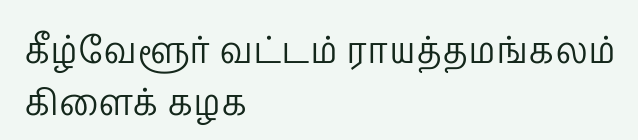கீழ்வேளூர் வட்டம் ராயத்தமங்கலம் கிளைக் கழக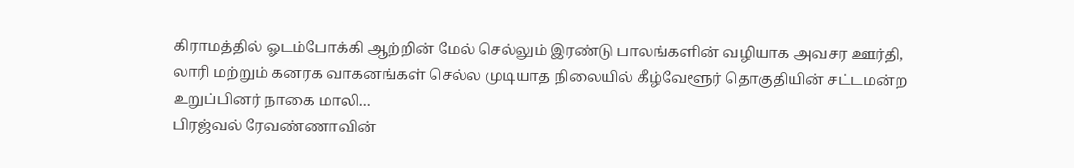கிராமத்தில் ஓடம்போக்கி ஆற்றின் மேல் செல்லும் இரண்டு பாலங்களின் வழியாக அவசர ஊர்தி, லாரி மற்றும் கனரக வாகனங்கள் செல்ல முடியாத நிலையில் கீழ்வேளூர் தொகுதியின் சட்டமன்ற உறுப்பினர் நாகை மாலி…
பிரஜ்வல் ரேவண்ணாவின்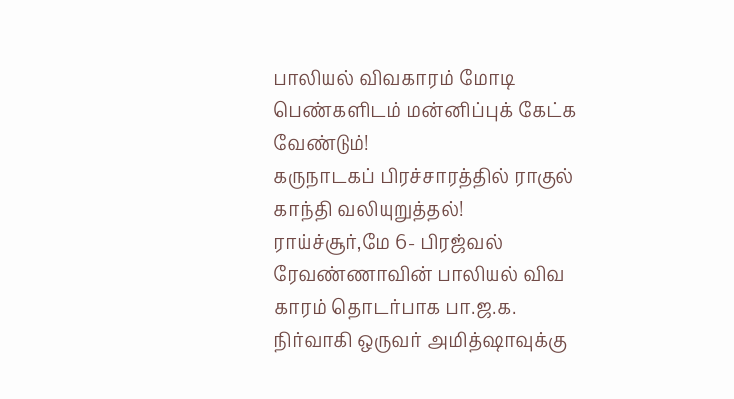பாலியல் விவகாரம் மோடி பெண்களிடம் மன்னிப்புக் கேட்க வேண்டும்!
கருநாடகப் பிரச்சாரத்தில் ராகுல் காந்தி வலியுறுத்தல்! ராய்ச்சூர்,மே 6- பிரஜ்வல் ரேவண்ணாவின் பாலியல் விவ காரம் தொடர்பாக பா.ஜ.க. நிர்வாகி ஒருவர் அமித்ஷாவுக்கு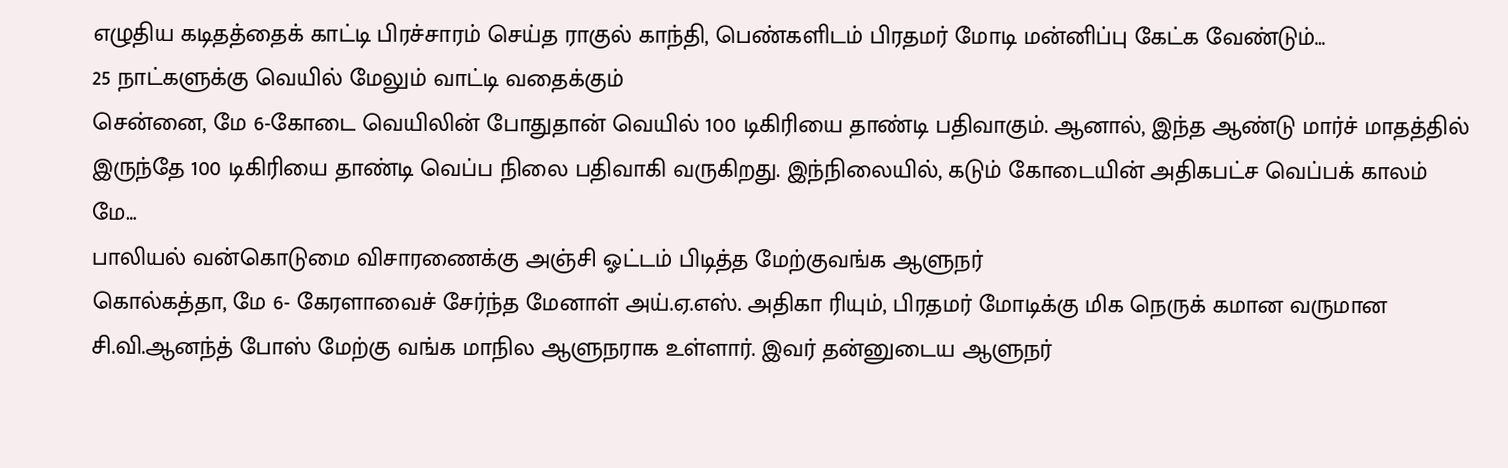எழுதிய கடிதத்தைக் காட்டி பிரச்சாரம் செய்த ராகுல் காந்தி, பெண்களிடம் பிரதமர் மோடி மன்னிப்பு கேட்க வேண்டும்…
25 நாட்களுக்கு வெயில் மேலும் வாட்டி வதைக்கும்
சென்னை, மே 6-கோடை வெயிலின் போதுதான் வெயில் 100 டிகிரியை தாண்டி பதிவாகும். ஆனால், இந்த ஆண்டு மார்ச் மாதத்தில் இருந்தே 100 டிகிரியை தாண்டி வெப்ப நிலை பதிவாகி வருகிறது. இந்நிலையில், கடும் கோடையின் அதிகபட்ச வெப்பக் காலம் மே…
பாலியல் வன்கொடுமை விசாரணைக்கு அஞ்சி ஓட்டம் பிடித்த மேற்குவங்க ஆளுநர்
கொல்கத்தா, மே 6- கேரளாவைச் சேர்ந்த மேனாள் அய்.ஏ.எஸ். அதிகா ரியும், பிரதமர் மோடிக்கு மிக நெருக் கமான வருமான சி.வி.ஆனந்த் போஸ் மேற்கு வங்க மாநில ஆளுநராக உள்ளார். இவர் தன்னுடைய ஆளுநர்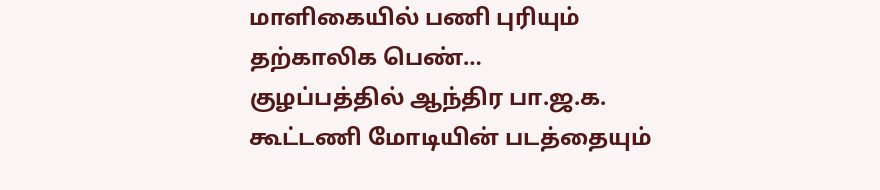மாளிகையில் பணி புரியும் தற்காலிக பெண்…
குழப்பத்தில் ஆந்திர பா.ஜ.க. கூட்டணி மோடியின் படத்தையும்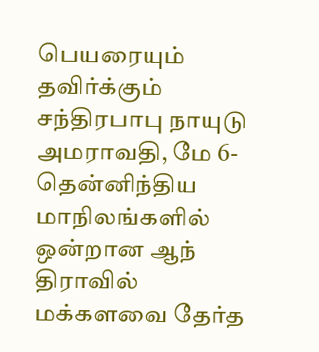பெயரையும் தவிர்க்கும் சந்திரபாபு நாயுடு
அமராவதி, மே 6-தென்னிந்திய மாநிலங்களில் ஒன்றான ஆந் திராவில் மக்களவை தேர்த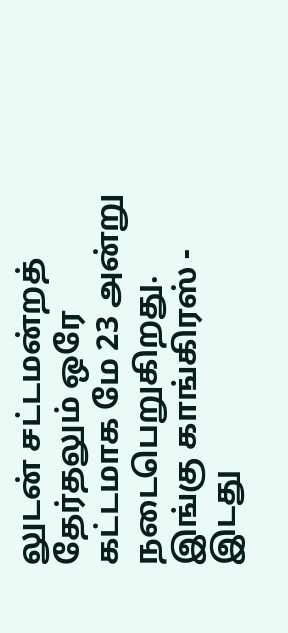லுடன் சட்டமன்றத் தேர்தலும் ஒரே கட்டமாக மே 23 அன்று நடைபெறுகிறது. இங்கு காங்கிரஸ் - இடது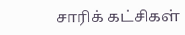சாரிக் கட்சிகள்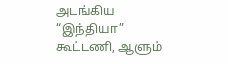அடங்கிய “இந்தியா” கூட்டணி, ஆளும்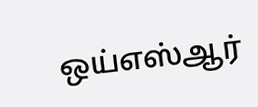ஒய்எஸ்ஆர்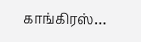காங்கிரஸ்…